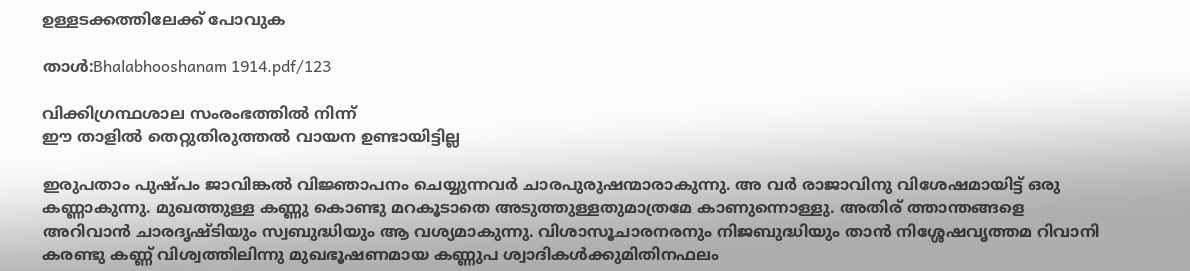ഉള്ളടക്കത്തിലേക്ക് പോവുക

താൾ:Bhalabhooshanam 1914.pdf/123

വിക്കിഗ്രന്ഥശാല സംരംഭത്തിൽ നിന്ന്
ഈ താളിൽ തെറ്റുതിരുത്തൽ വായന ഉണ്ടായിട്ടില്ല

ഇരുപതാം പുഷ്പം ജാവിങ്കൽ വിജ്ഞാപനം ചെയ്യുന്നവർ ചാരപുരുഷന്മാരാകുന്നു. അ വർ രാജാവിനു വിശേഷമായിട്ട് ഒരു കണ്ണാകുന്നു. മുഖത്തുള്ള കണ്ണു കൊണ്ടു മറകൂടാതെ അടുത്തുള്ളതുമാത്രമേ കാണുന്നൊള്ളു. അതിര് ത്താന്തങ്ങളെ അറിവാൻ ചാരദൃഷ്ടിയും സ്വബുദ്ധിയും ആ വശ്യമാകുന്നു. വിശാസൂചാരനരനും നിജബുദ്ധിയും താൻ നിശ്ശേഷവൃത്തമ റിവാനി കരണ്ടു കണ്ണ് വിശ്വത്തിലിന്നു മുഖഭൂഷണമായ കണ്ണുപ ശ്വാദികൾക്കുമിതിനഫലം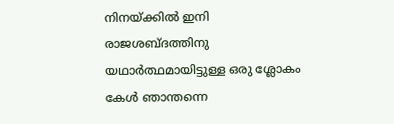നിനയ്ക്കിൽ ഇനി രാജശബ്ദത്തിനു യഥാർത്ഥമായിട്ടുള്ള ഒരു ശ്ലോകം കേൾ ഞാന്തന്നെ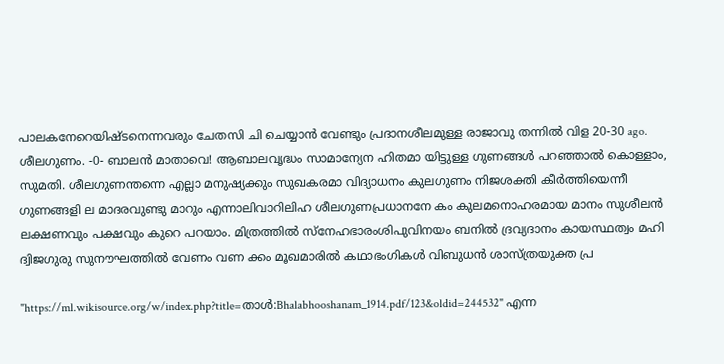പാലകനേറെയിഷ്ടനെന്നവരും ചേതസി ചി ചെയ്യാൻ വേണ്ടും പ്രദാനശീലമുള്ള രാജാവു തന്നിൽ വിള 20-30 ago. ശീലഗുണം. -0- ബാലൻ മാതാവെ! ആബാലവൃദ്ധം സാമാന്യേന ഹിതമാ യിട്ടുള്ള ഗുണങ്ങൾ പറഞ്ഞാൽ കൊള്ളാം, സുമതി. ശീലഗുണന്തന്നെ എല്ലാ മനുഷ്യക്കും സുഖകരമാ വിദ്യാധനം കുലഗുണം നിജശക്തി കീർത്തിയെന്നീ ഗുണങ്ങളി ല മാദരവുണ്ടു മാറും എന്നാലിവാറിലിഹ ശീലഗുണപ്രധാനനേ കം കുലമനൊഹരമായ മാനം സുശീലൻ ലക്ഷണവും പക്ഷവും കുറെ പറയാം. മിത്രത്തിൽ സ്നേഹഭാരംശിപുവിനയം ബനിൽ ദ്രവ്യദാനം കായസ്ഥത്വം മഹി ദ്വിജഗുരു സുനൗഘത്തിൽ വേണം വണ ക്കം മൂഖമാരിൽ കഥാഭംഗികൾ വിബുധൻ ശാസ്ത്രയുക്ത പ്ര

"https://ml.wikisource.org/w/index.php?title=താൾ:Bhalabhooshanam_1914.pdf/123&oldid=244532" എന്ന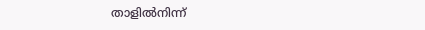താളിൽനിന്ന്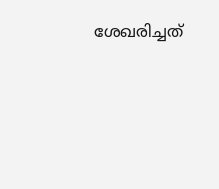ശേഖരിച്ചത്